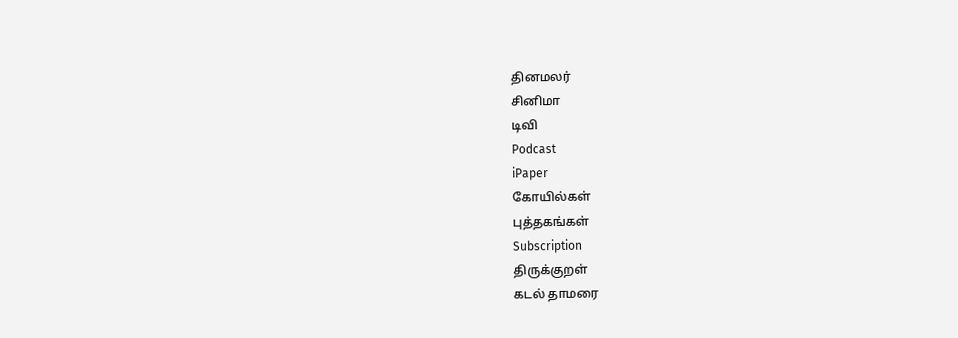தினமலர்
சினிமா
டிவி
Podcast
iPaper
கோயில்கள்
புத்தகங்கள்
Subscription
திருக்குறள்
கடல் தாமரை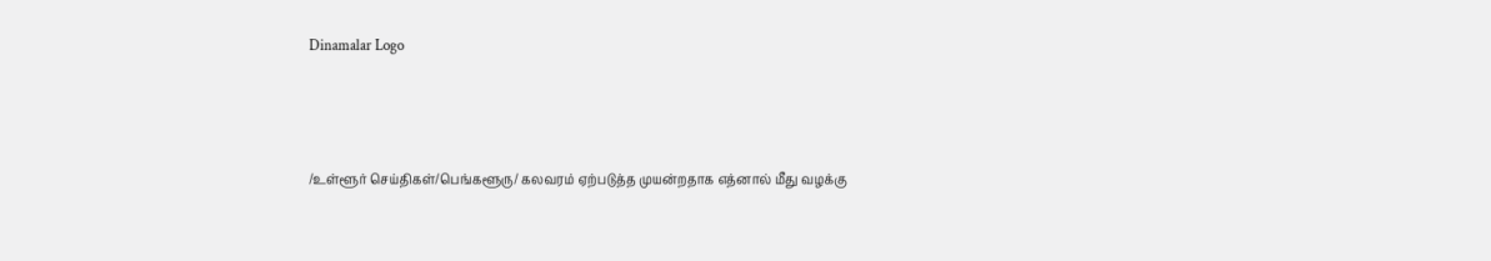Dinamalar Logo



/உள்ளூர் செய்திகள்/பெங்களூரு/ கலவரம் ஏற்படுத்த முயன்றதாக எத்னால் மீது வழக்கு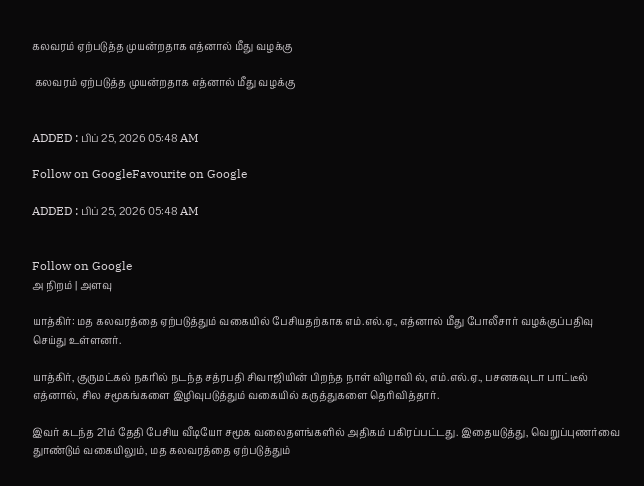கலவரம் ஏற்படுத்த முயன்றதாக எத்னால் மீது வழக்கு

 கலவரம் ஏற்படுத்த முயன்றதாக எத்னால் மீது வழக்கு


ADDED : பிப் 25, 2026 05:48 AM

Follow on GoogleFavourite on Google

ADDED : பிப் 25, 2026 05:48 AM


Follow on Google
அ நிறம் | அளவு

யாத்கிர்: மத கலவரத்தை ஏற்படுத்தும் வகையில் பேசியதற்காக எம்.எல்.ஏ., எத்னால் மீது போலீசார் வழக்குப்பதிவு செய்து உள்ளனர்.

யாத்கிர், குருமட்கல் நகரில் நடந்த சத்ரபதி சிவாஜியின் பிறந்த நாள் விழாவி ல், எம்.எல்.ஏ., பசனகவுடா பாட்டீல் எத்னால், சில சமூகங்களை இழிவுபடுத்தும் வகையில் கருத்துகளை தெரிவித்தார்.

இவர் கடந்த 21ம் தேதி பேசிய வீடியோ சமூக வலைதளங்களில் அதிகம் பகிரப்பட்டது. இதையடுத்து, வெறுப்புணர்வை துாண்டும் வகையிலும், மத கலவரத்தை ஏற்படுத்தும்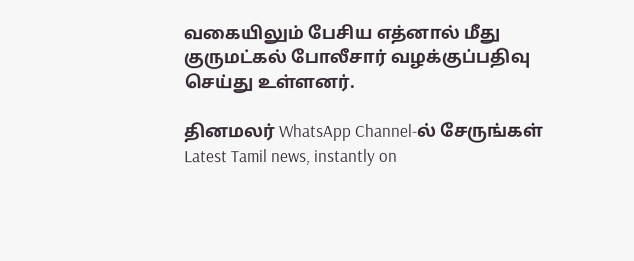வகையிலும் பேசிய எத்னால் மீது குருமட்கல் போலீசார் வழக்குப்பதிவு செய்து உள்ளனர்.

தினமலர் WhatsApp Channel-ல் சேருங்கள்
Latest Tamil news, instantly on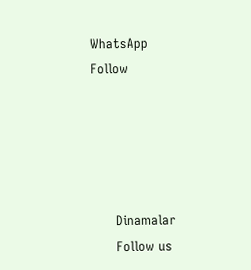WhatsApp
Follow





      Dinamalar
      Follow us